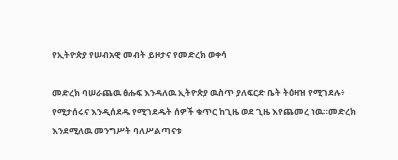የኢትዮጵያ የሠብአዊ መብት ይዞታና የመድረክ ወቀሳ

መድረክ ባሠራጨዉ ፅሑፍ እንዳለዉ ኢትዮጵያ ዉስጥ ያለፍርድ ቤት ትዕዛዝ የሚገደሉ፥ የሚታሰሩና እንዲሰደዱ የሚገደዱት ሰዎች ቁጥር ከጊዜ ወደ ጊዜ እየጨመረ ነዉ።መድረክ እንደሚለዉ መንግሥት ባለሥልጣናቱ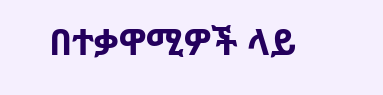በተቃዋሚዎች ላይ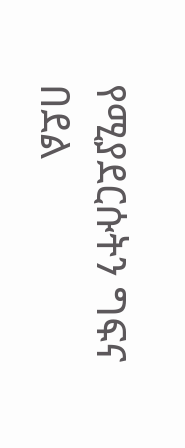የሚያደርሱትን ግፍና በደል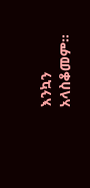እንኳን አላስቆመም።